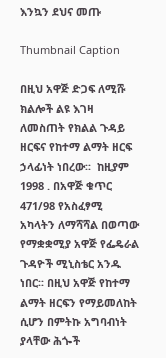እንኳን ደህና መጡ

Thumbnail Caption

በዚህ አዋጅ ድጋፍ ለሚሹ ክልሎች ልዩ እገዛ ለመስጠት የክልል ጉዳይ ዘርፍና የከተማ ልማት ዘርፍ ኃላፊነት ነበረው፡፡  ከዚያም 1998 . በአዋጅ ቁጥር 471/98 የአስፈፃሚ አካላትን ለማሻሻል በወጣው የማቋቋሚያ አዋጅ የፌዴራል ጉዳዮች ሚኒስቴር አንዱ ነበር፡፡ በዚህ አዋጅ የከተማ ልማት ዘርፍን የማይመለከት ሲሆን በምትኩ አግባብነት ያላቸው ሕጐች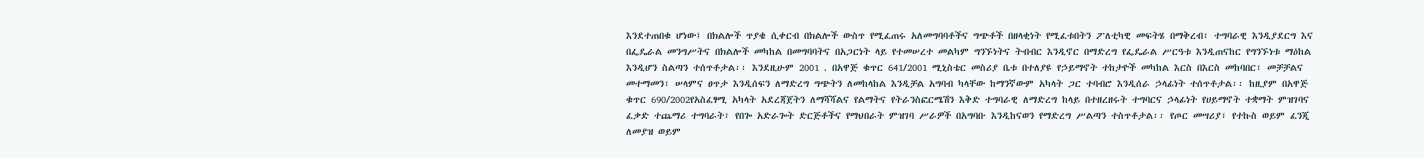እንደተጠበቁ ሆነው፤ በክልሎች ጥያቄ ሲቀርብ በክልሎች ውስጥ የሚፈጠሩ አለመግባባቶችና ግጭቶች በዘላቂነት የሚፈቱበትን ፖለቲካዊ መፍትሄ በማቅረብ፣ ተግባራዊ እንዲያደርግ እና በፌዴራል መንግሥትና በክልሎች መካከል በመግባባትና በአጋርነት ላይ የተመሠረተ መልካም ግንኙነትና ትብብር እንዲኖር በማድረግ የፌዴራል ሥርዓቱ እንዲጠናከር የግንኙነቱ ማዕከል እንዲሆን ስልጣን ተሰጥቶታል፡፡ እንደዚሁም 2001 . በአዋጅ ቁጥር 641/2001 ሚኒስቴር መስሪያ ቤቱ በተለያዩ የኃይማኖት ተከታዮች መካከል እርስ በእርስ መከባበር፣ መቻቻልና መተማመን፣ ሠላምና ፀጥታ እንዲሰፍን ለማድረግ ግጭትን ለመከላከል እንዲቻል አግባብ ካላቸው ከማንኛውም አካላት ጋር ተባብሮ እንዲሰራ ኃላፊነት ተሰጥቶታል፡፡ ከዚያም በአዋጅ ቁጥር 690/2002የአስፈፃሚ አካላት አደረጃጀትን ለማሻሻልና የልማትና የትራንስፎርሜሽን እቅድ ተግባራዊ ለማድረግ ከላይ በተዘረዘሩት ተግባርና ኃላፊነት የሀይማኖት ተቋማት ምዝገባና ፈቃድ ተጨማሪ ተግባራት፣ የበጐ አድራጐት ድርጅቶችና የማህበራት ምዝገባ ሥራዎች በአግባቡ እንዲከናወን የማድረግ ሥልጣን ተስጥቶታል፡፡ የጦር መሣሪያ፣ የተኩስ ወይም ፈንጂ ለመያዝ ወይም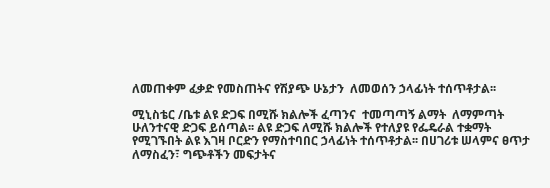ለመጠቀም ፈቃድ የመስጠትና የሽያጭ ሁኔታን  ለመወሰን ኃላፊነት ተሰጥቶታል፡፡

ሚኒስቴር /ቤቱ ልዩ ድጋፍ በሚሹ ክልሎች ፈጣንና  ተመጣጣኝ ልማት  ለማምጣት ሁለንተናዊ ድጋፍ ይሰጣል፡፡ ልዩ ድጋፍ ለሚሹ ክልሎች የተለያዩ የፌዴራል ተቋማት የሚገኙበት ልዩ እገዛ ቦርድን የማስተባበር ኃላፊነት ተሰጥቶታል፡፡ በሀገሪቱ ሠላምና ፀጥታ ለማስፈን፣ ግጭቶችን መፍታትና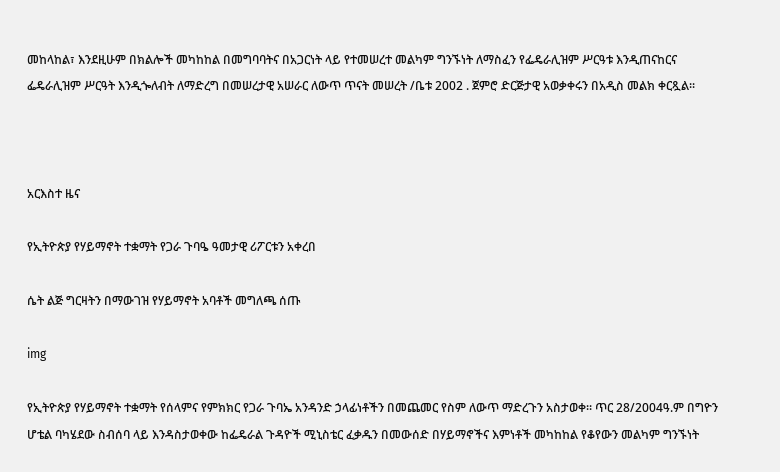መከላከል፣ እንደዚሁም በክልሎች መካከከል በመግባባትና በአጋርነት ላይ የተመሠረተ መልካም ግንኙነት ለማስፈን የፌዴራሊዝም ሥርዓቱ እንዲጠናከርና ፌዴራሊዝም ሥርዓት እንዲጐለብት ለማድረግ በመሠረታዊ አሠራር ለውጥ ጥናት መሠረት /ቤቱ 2002 . ጀምሮ ድርጅታዊ አወቃቀሩን በአዲስ መልክ ቀርጿል፡፡



አርእስተ ዜና

የኢትዮጵያ የሃይማኖት ተቋማት የጋራ ጉባዔ ዓመታዊ ሪፖርቱን አቀረበ

ሴት ልጅ ግርዛትን በማውገዝ የሃይማኖት አባቶች መግለጫ ሰጡ

img

የኢትዮጵያ የሃይማኖት ተቋማት የሰላምና የምክክር የጋራ ጉባኤ አንዳንድ ኃላፊነቶችን በመጨመር የስም ለውጥ ማድረጉን አስታወቀ፡፡ ጥር 28/2004ዓ.ም በግዮን ሆቴል ባካሄደው ስብሰባ ላይ እንዳስታወቀው ከፌዴራል ጉዳዮች ሚኒስቴር ፈቃዱን በመውሰድ በሃይማኖችና እምነቶች መካከከል የቆየውን መልካም ግንኙነት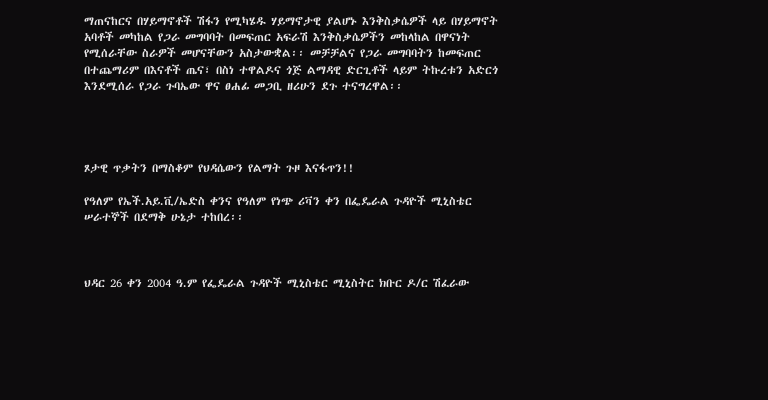ማጠናከርና በሃይማኖቶች ሽፋን የሚካሄዱ ሃይማኖታዊ ያልሆኑ እንቅስቃሴዎች ላይ በሃይማኖት አባቶች መካከል የጋራ መግባባት በመፍጠር አፍራሽ እንቅስቃሴዎችን መከላከል በዋናነት የሚሰራቸው ስራዎች መሆናቸውን አስታውቋል፡፡ መቻቻልና የጋራ መግባባትን ከመፍጠር በተጨማሪም በእናቶች ጤና፣ በስነ ተዋልዶና ጎጅ ልማዳዊ ድርጊቶች ላይም ትኩረቱን አድርጎ እንደሚሰራ የጋራ ጉባኤው ዋና ፀሐፊ መጋቢ ዘሪሁን ደጉ ተናግረዋል፡፡




ጾታዊ ጥቃትን በማስቆም የህዳሴውን የልማት ጉዞ እናፋጥን!!

የዓለም የኤች.አይ.ቪ/ኤድስ ቀንና የዓለም የነጭ ሪቫን ቀን በፌዴራል ጉዳዮች ሚኒስቴር ሠራተኞች በደማቅ ሁኔታ ተከበረ፡፡



ህዳር 26 ቀን 2004 ዓ.ም የፌዴራል ጉዳዮች ሚኒስቴር ሚኒስትር ክቡር ዶ/ር ሽፈራው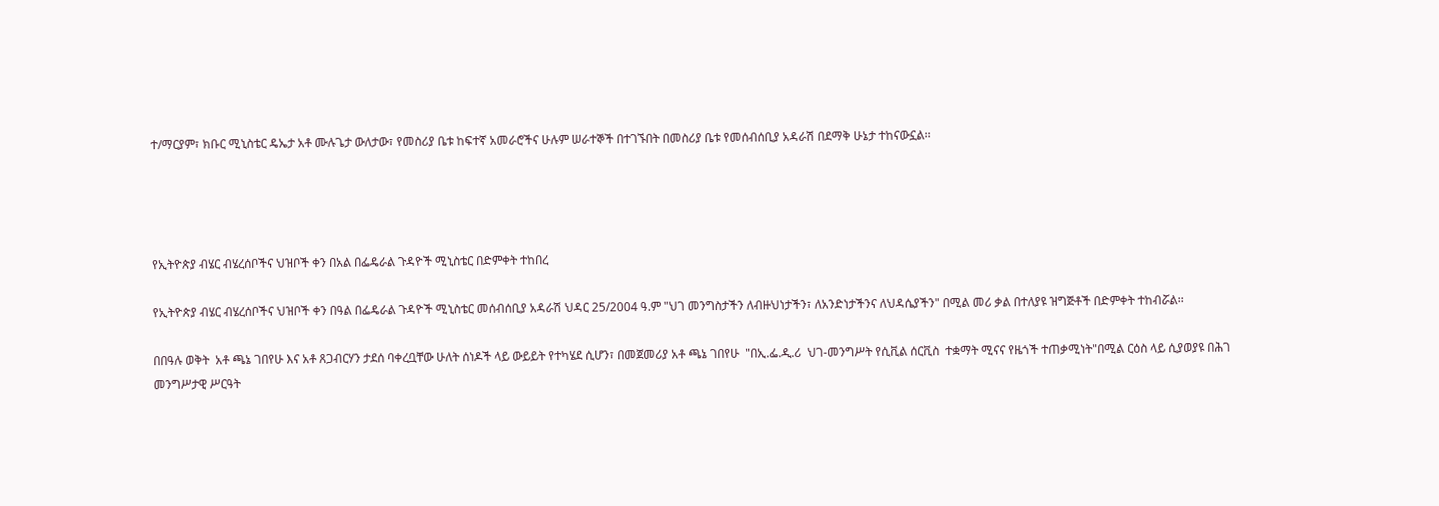ተ/ማርያም፣ ክቡር ሚኒስቴር ዴኤታ አቶ ሙሉጌታ ውለታው፣ የመስሪያ ቤቱ ከፍተኛ አመራሮችና ሁሉም ሠራተኞች በተገኙበት በመስሪያ ቤቱ የመሰብሰቢያ አዳራሽ በደማቅ ሁኔታ ተከናውኗል፡፡




የኢትዮጵያ ብሄር ብሄረሰቦችና ህዝቦች ቀን በአል በፌዴራል ጉዳዮች ሚኒስቴር በድምቀት ተከበረ

የኢትዮጵያ ብሄር ብሄረሰቦችና ህዝቦች ቀን በዓል በፌዴራል ጉዳዮች ሚኒስቴር መሰብሰቢያ አዳራሽ ህዳር 25/2004 ዓ.ም "ህገ መንግስታችን ለብዙህነታችን፣ ለአንድነታችንና ለህዳሴያችን" በሚል መሪ ቃል በተለያዩ ዝግጅቶች በድምቀት ተከብሯል፡፡

በበዓሉ ወቅት  አቶ ጫኔ ገበየሁ እና አቶ ጸጋብርሃን ታደሰ ባቀረቧቸው ሁለት ሰነዶች ላይ ውይይት የተካሄደ ሲሆን፣ በመጀመሪያ አቶ ጫኔ ገበየሁ  "በኢ.ፌ.ዲ.ሪ  ህገ-መንግሥት የሲቪል ሰርቪስ  ተቋማት ሚናና የዜጎች ተጠቃሚነት"በሚል ርዕስ ላይ ሲያወያዩ በሕገ መንግሥታዊ ሥርዓት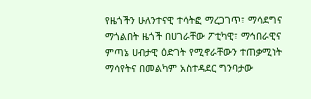የዜጎችን ሁለንተናዊ ተሳትፎ ማረጋገጥ፣ ማሳደግና ማጎልበት ዜጎች በሀገራቸው ፖቲካዊ፣ ማኅበራዊና ምጣኔ ሀብታዊ ዕድገት የሚኖራቸውን ተጠቃሚነት ማሳየትና በመልካም አስተዳደር ግንባታው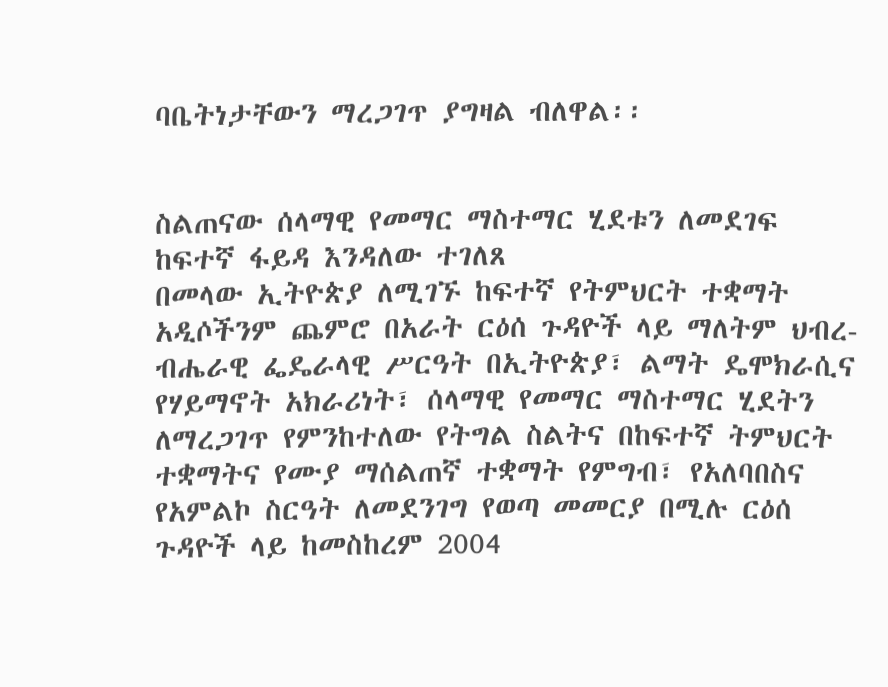ባቤትነታቸውን ማረጋገጥ ያግዛል ብለዋል፡፡


ስልጠናው ሰላማዊ የመማር ማስተማር ሂደቱን ለመደገፍ ከፍተኛ ፋይዳ እንዳለው ተገለጸ
በመላው ኢትዮጵያ ለሚገኙ ከፍተኛ የትምህርት ተቋማት አዲሶችንም ጨምሮ በአራት ርዕሰ ጉዳዮች ላይ ማለትም ህብረ-ብሔራዊ ፌዴራላዊ ሥርዓት በኢትዮጵያ፣ ልማት ዴሞክራሲና የሃይማኖት አክራሪነት፣ ሰላማዊ የመማር ማስተማር ሂደትን ለማረጋገጥ የምንከተለው የትግል ስልትና በከፍተኛ ትምህርት ተቋማትና የሙያ ማሰልጠኛ ተቋማት የምግብ፣ የአለባበስና የአምልኮ ስርዓት ለመደንገግ የወጣ መመርያ በሚሉ ርዕሰ ጉዳዮች ላይ ከመስከረም 2004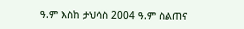ዓ.ም እስከ ታህሳስ 2004 ዓ.ም ስልጠና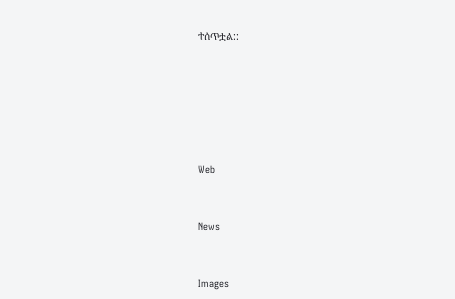ተሰጥቷል::






Web


News


Images